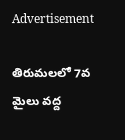Advertisement

తిరుమలలో 7వ మైలు వద్ద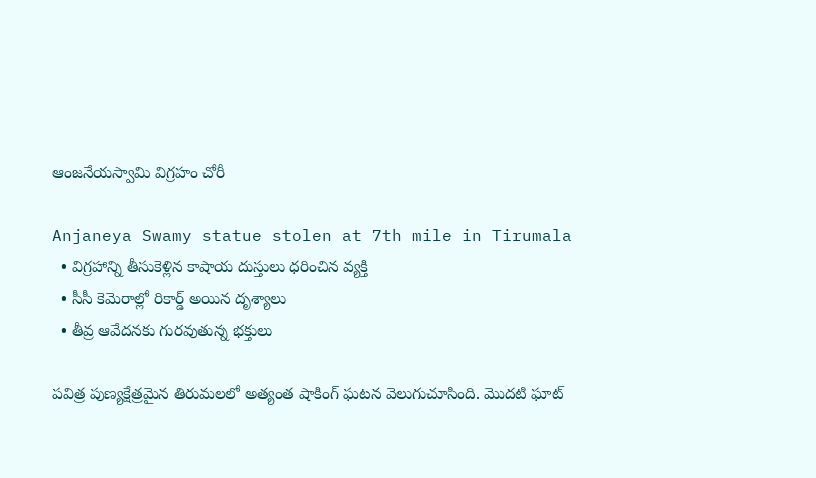ఆంజనేయస్వామి విగ్రహం చోరీ

Anjaneya Swamy statue stolen at 7th mile in Tirumala
  • విగ్రహాన్ని తీసుకెళ్లిన కాషాయ దుస్తులు ధరించిన వ్యక్తి
  • సీసీ కెమెరాల్లో రికార్డ్ అయిన దృశ్యాలు
  • తీవ్ర ఆవేదనకు గురవుతున్న భక్తులు

పవిత్ర పుణ్యక్షేత్రమైన తిరుమలలో అత్యంత షాకింగ్ ఘటన వెలుగుచూసింది. మొదటి ఘాట్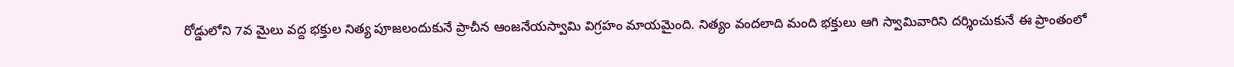రోడ్డులోని 7వ మైలు వద్ద భక్తుల నిత్య పూజలందుకునే ప్రాచీన ఆంజనేయస్వామి విగ్రహం మాయమైంది. నిత్యం వందలాది మంది భక్తులు ఆగి స్వామివారిని దర్శించుకునే ఈ ప్రాంతంలో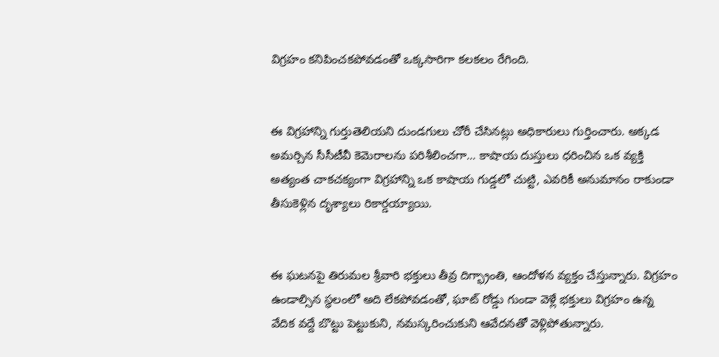విగ్రహం కనిపించకపోవడంతో ఒక్కసారిగా కలకలం రేగింది.


ఈ విగ్రహాన్ని గుర్తుతెలియని దుండగులు చోరీ చేసినట్లు అధికారులు గుర్తించారు. అక్కడ అమర్చిన సీసీటీవీ కెమెరాలను పరిశీలించగా... కాషాయ దుస్తులు ధరించిన ఒక వ్యక్తి అత్యంత చాకచక్యంగా విగ్రహాన్ని ఒక కాషాయ గుడ్డలో చుట్టి, ఎవరికీ అనుమానం రాకుండా తీసుకెళ్లిన దృశ్యాలు రికార్డయ్యాయి.


ఈ ఘటనపై తిరుమల శ్రీవారి భక్తులు తీవ్ర దిగ్భ్రాంతి, ఆందోళన వ్యక్తం చేస్తున్నారు. విగ్రహం ఉండాల్సిన స్థలంలో అది లేకపోవడంతో, ఘాట్ రోడ్డు గుండా వెళ్లే భక్తులు విగ్రహం ఉన్న వేదిక వద్దే బొట్టు పెట్టుకుని, నమస్కరించుకుని ఆవేదనతో వెళ్లిపోతున్నారు.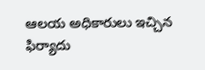ఆలయ అధికారులు ఇచ్చిన ఫిర్యాదు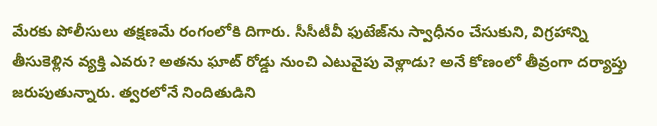మేరకు పోలీసులు తక్షణమే రంగంలోకి దిగారు. సీసీటీవీ ఫుటేజ్‌ను స్వాధీనం చేసుకుని, విగ్రహాన్ని తీసుకెళ్లిన వ్యక్తి ఎవరు? అతను ఘాట్ రోడ్డు నుంచి ఎటువైపు వెళ్లాడు? అనే కోణంలో తీవ్రంగా దర్యాప్తు జరుపుతున్నారు. త్వరలోనే నిందితుడిని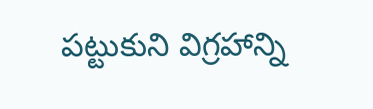పట్టుకుని విగ్రహాన్ని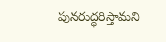పునరుద్ధరిస్తామని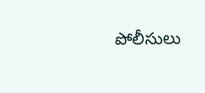పోలీసులు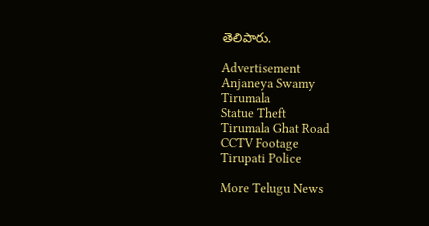తెలిపారు.

Advertisement
Anjaneya Swamy
Tirumala
Statue Theft
Tirumala Ghat Road
CCTV Footage
Tirupati Police

More Telugu News